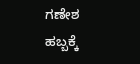ಗಣೇಶ ಹಬ್ಬಕ್ಕೆ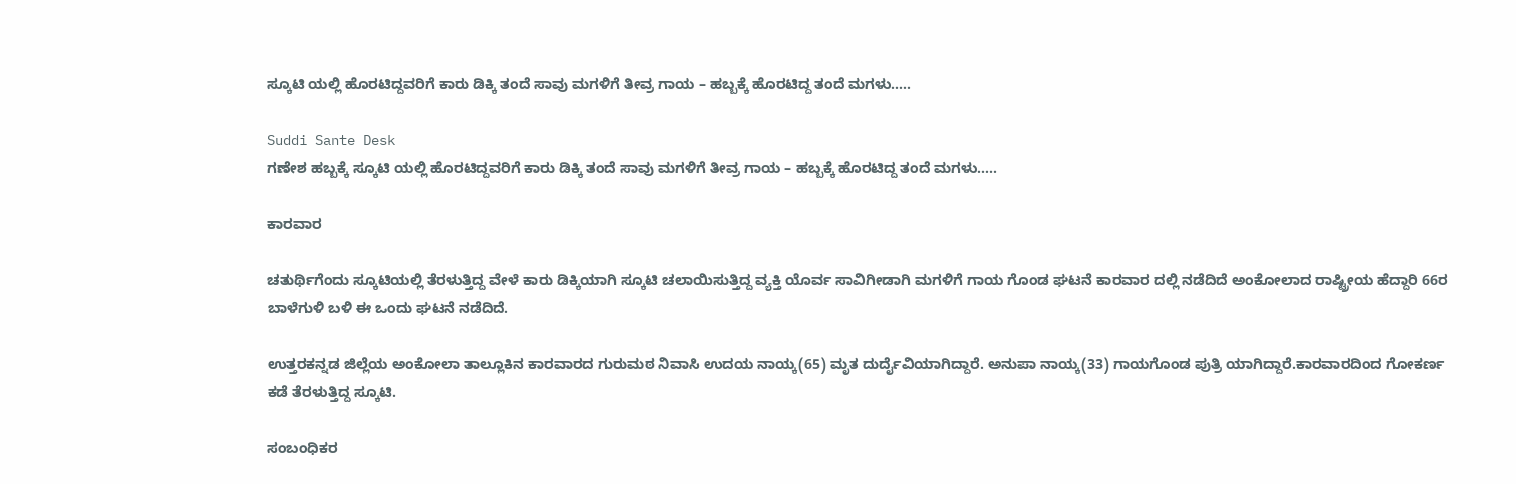ಸ್ಕೂಟಿ ಯಲ್ಲಿ ಹೊರಟಿದ್ದವರಿಗೆ ಕಾರು ಡಿಕ್ಕಿ ತಂದೆ ಸಾವು ಮಗಳಿಗೆ ತೀವ್ರ ಗಾಯ – ಹಬ್ಬಕ್ಕೆ ಹೊರಟಿದ್ದ ತಂದೆ ಮಗಳು‌…..

Suddi Sante Desk
ಗಣೇಶ ಹಬ್ಬಕ್ಕೆ ಸ್ಕೂಟಿ ಯಲ್ಲಿ ಹೊರಟಿದ್ದವರಿಗೆ ಕಾರು ಡಿಕ್ಕಿ ತಂದೆ ಸಾವು ಮಗಳಿಗೆ ತೀವ್ರ ಗಾಯ – ಹಬ್ಬಕ್ಕೆ ಹೊರಟಿದ್ದ ತಂದೆ ಮಗಳು‌…..

ಕಾರವಾರ

ಚತುರ್ಥಿಗೆಂದು ಸ್ಕೂಟಿಯಲ್ಲಿ ತೆರಳುತ್ತಿದ್ದ ವೇಳೆ ಕಾರು ಡಿಕ್ಕಿಯಾಗಿ ಸ್ಕೂಟಿ ಚಲಾಯಿಸುತ್ತಿದ್ದ ವ್ಯಕ್ತಿ ಯೊರ್ವ ಸಾವಿಗೀಡಾಗಿ ಮಗಳಿಗೆ ಗಾಯ ಗೊಂಡ ಘಟನೆ ಕಾರವಾರ ದಲ್ಲಿ ನಡೆದಿದೆ ‌ಅಂಕೋಲಾದ ರಾಷ್ಟ್ರೀಯ ಹೆದ್ದಾರಿ 66ರ ಬಾಳೆಗುಳಿ ಬಳಿ ಈ ಒಂದು ಘಟನೆ ನಡೆದಿದೆ.

ಉತ್ತರಕನ್ನಡ ಜಿಲ್ಲೆಯ ಅಂಕೋಲಾ ತಾಲ್ಲೂಕಿನ ಕಾರವಾರದ ಗುರುಮಠ ನಿವಾಸಿ ಉದಯ ನಾಯ್ಕ(65) ಮೃತ ದುರ್ದೈವಿಯಾಗಿದ್ದಾರೆ. ಅನುಪಾ ನಾಯ್ಕ(33) ಗಾಯಗೊಂಡ ಪುತ್ರಿ ಯಾಗಿದ್ದಾರೆ.ಕಾರವಾರದಿಂದ ಗೋಕರ್ಣ ಕಡೆ ತೆರಳುತ್ತಿದ್ದ ಸ್ಕೂಟಿ.

ಸಂಬಂಧಿಕರ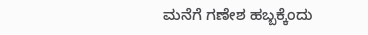ಮನೆಗೆ ಗಣೇಶ ಹಬ್ಬಕ್ಕೆಂದು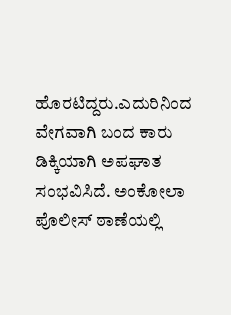ಹೊರಟಿದ್ದರು.ಎದುರಿನಿಂದ ವೇಗವಾಗಿ ಬಂದ ಕಾರು ಡಿಕ್ಕಿಯಾಗಿ ಅಪಘಾತ ಸಂಭವಿಸಿದೆ. ಅಂಕೋಲಾ ಪೊಲೀಸ್ ಠಾಣೆಯಲ್ಲಿ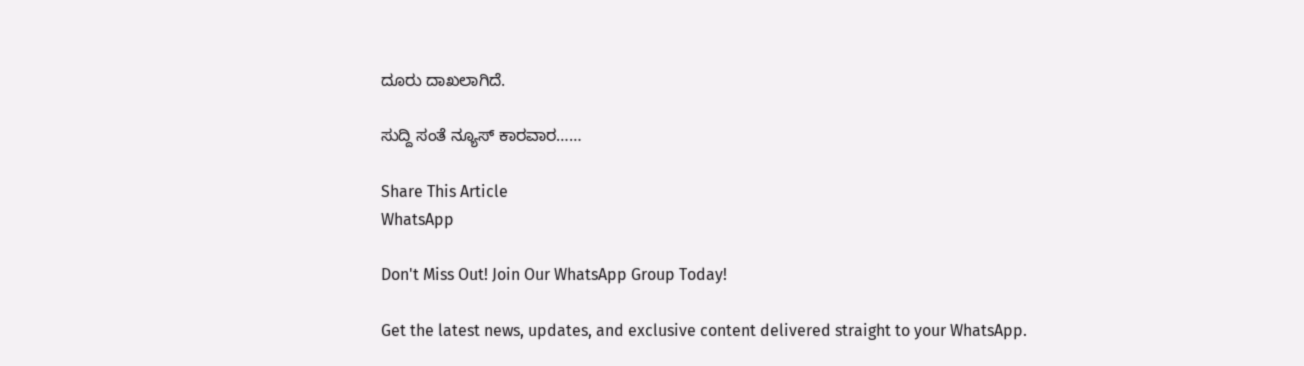ದೂರು ದಾಖಲಾಗಿದೆ.

ಸುದ್ದಿ ಸಂತೆ ನ್ಯೂಸ್ ಕಾರವಾರ……

Share This Article
WhatsApp

Don't Miss Out! Join Our WhatsApp Group Today!

Get the latest news, updates, and exclusive content delivered straight to your WhatsApp.